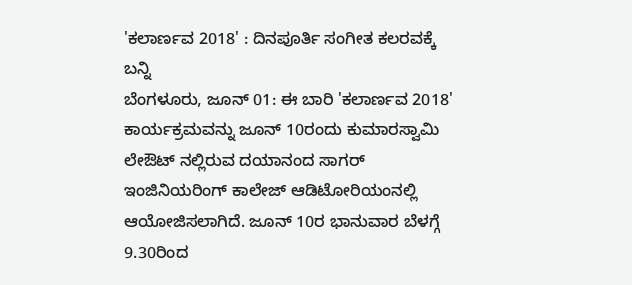'ಕಲಾರ್ಣವ 2018' : ದಿನಪೂರ್ತಿ ಸಂಗೀತ ಕಲರವಕ್ಕೆ ಬನ್ನಿ
ಬೆಂಗಳೂರು, ಜೂನ್ 01: ಈ ಬಾರಿ 'ಕಲಾರ್ಣವ 2018' ಕಾರ್ಯಕ್ರಮವನ್ನು ಜೂನ್ 10ರಂದು ಕುಮಾರಸ್ವಾಮಿ ಲೇಔಟ್ ನಲ್ಲಿರುವ ದಯಾನಂದ ಸಾಗರ್ ಇಂಜಿನಿಯರಿಂಗ್ ಕಾಲೇಜ್ ಆಡಿಟೋರಿಯಂನಲ್ಲಿ ಆಯೋಜಿಸಲಾಗಿದೆ. ಜೂನ್ 10ರ ಭಾನುವಾರ ಬೆಳಗ್ಗೆ 9.30ರಿಂದ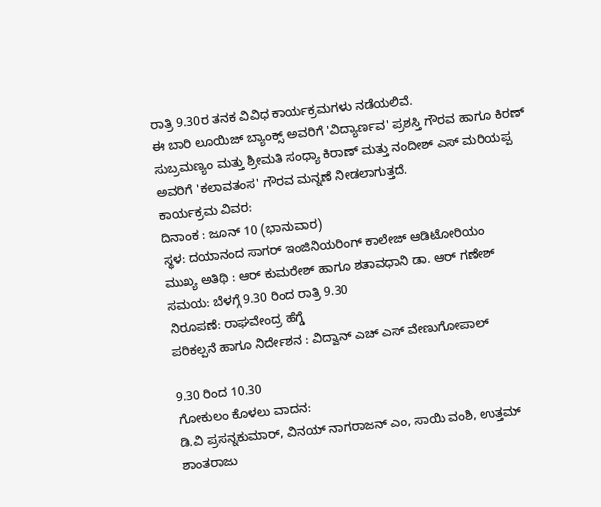ರಾತ್ರಿ 9.30ರ ತನಕ ವಿವಿಧ ಕಾರ್ಯಕ್ರಮಗಳು ನಡೆಯಲಿವೆ.
ಈ ಬಾರಿ ಲೂಯಿಜ್ ಬ್ಯಾಂಕ್ಸ್ ಅವರಿಗೆ 'ವಿದ್ಯಾರ್ಣವ' ಪ್ರಶಸ್ತಿ ಗೌರವ ಹಾಗೂ ಕಿರಣ್ ಸುಬ್ರಮಣ್ಯಂ ಮತ್ತು ಶ್ರೀಮತಿ ಸಂಧ್ಯಾ ಕಿರಾಣ್ ಮತ್ತು ನಂದೀಶ್ ಎಸ್ ಮರಿಯಪ್ಪ ಅವರಿಗೆ 'ಕಲಾವತಂಸ' ಗೌರವ ಮನ್ನಣೆ ನೀಡಲಾಗುತ್ತದೆ.
ಕಾರ್ಯಕ್ರಮ ವಿವರ:
ದಿನಾಂಕ : ಜೂನ್ 10 (ಭಾನುವಾರ)
ಸ್ಥಳ: ದಯಾನಂದ ಸಾಗರ್ ಇಂಜಿನಿಯರಿಂಗ್ ಕಾಲೇಜ್ ಆಡಿಟೋರಿಯಂ
ಮುಖ್ಯ ಅತಿಥಿ : ಆರ್ ಕುಮರೇಶ್ ಹಾಗೂ ಶತಾವಧಾನಿ ಡಾ. ಆರ್ ಗಣೇಶ್
ಸಮಯ: ಬೆಳಗ್ಗೆ 9.30 ರಿಂದ ರಾತ್ರಿ 9.30
ನಿರೂಪಣೆ: ರಾಘವೇಂದ್ರ ಹೆಗ್ಡೆ
ಪರಿಕಲ್ಪನೆ ಹಾಗೂ ನಿರ್ದೇಶನ : ವಿದ್ವಾನ್ ಎಚ್ ಎಸ್ ವೇಣುಗೋಪಾಲ್

9.30 ರಿಂದ 10.30
ಗೋಕುಲಂ ಕೊಳಲು ವಾದನ:
ಡಿ.ವಿ ಪ್ರಸನ್ನಕುಮಾರ್, ವಿನಯ್ ನಾಗರಾಜನ್ ಎಂ, ಸಾಯಿ ವಂಶಿ, ಉತ್ತಮ್ ಶಾಂತರಾಜು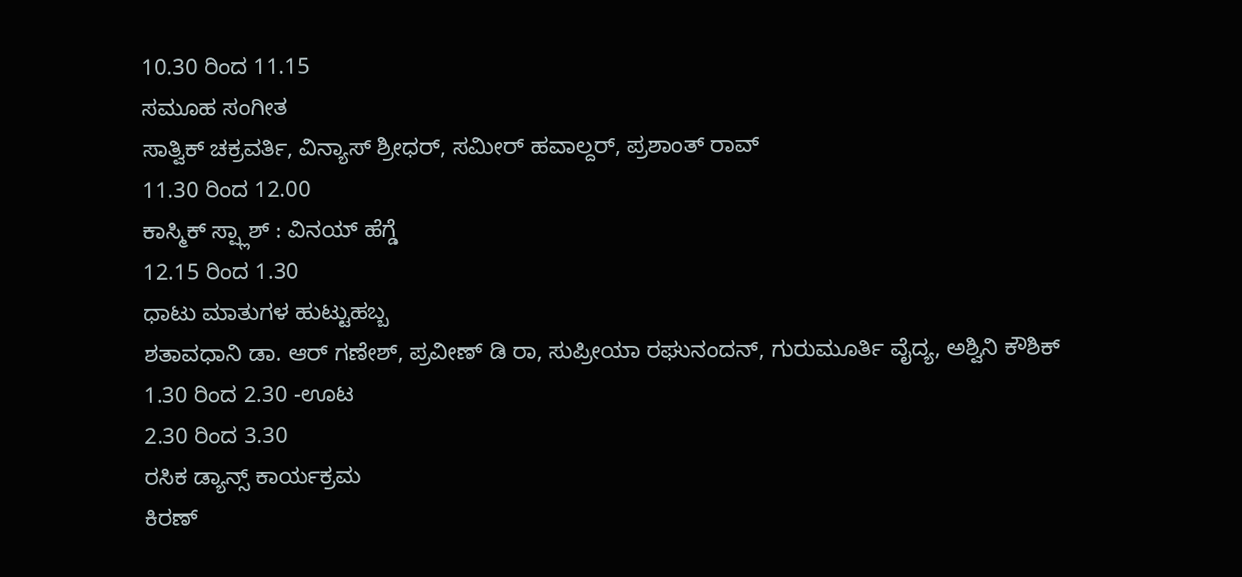10.30 ರಿಂದ 11.15
ಸಮೂಹ ಸಂಗೀತ
ಸಾತ್ವಿಕ್ ಚಕ್ರವರ್ತಿ, ವಿನ್ಯಾಸ್ ಶ್ರೀಧರ್, ಸಮೀರ್ ಹವಾಲ್ದರ್, ಪ್ರಶಾಂತ್ ರಾವ್
11.30 ರಿಂದ 12.00
ಕಾಸ್ಮಿಕ್ ಸ್ಪ್ಲಾಶ್ : ವಿನಯ್ ಹೆಗ್ಡೆ
12.15 ರಿಂದ 1.30
ಧಾಟು ಮಾತುಗಳ ಹುಟ್ಟುಹಬ್ಬ
ಶತಾವಧಾನಿ ಡಾ. ಆರ್ ಗಣೇಶ್, ಪ್ರವೀಣ್ ಡಿ ರಾ, ಸುಪ್ರೀಯಾ ರಘುನಂದನ್, ಗುರುಮೂರ್ತಿ ವೈದ್ಯ, ಅಶ್ವಿನಿ ಕೌಶಿಕ್
1.30 ರಿಂದ 2.30 -ಊಟ
2.30 ರಿಂದ 3.30
ರಸಿಕ ಡ್ಯಾನ್ಸ್ ಕಾರ್ಯಕ್ರಮ
ಕಿರಣ್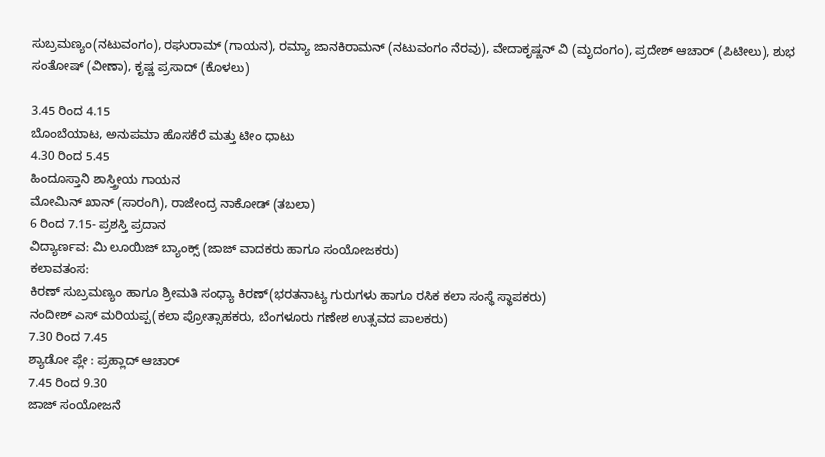ಸುಬ್ರಮಣ್ಯಂ(ನಟುವಂಗಂ), ರಘುರಾಮ್ (ಗಾಯನ), ರಮ್ಯಾ ಜಾನಕಿರಾಮನ್ (ನಟುವಂಗಂ ನೆರವು), ವೇದಾಕೃಷ್ಣನ್ ವಿ (ಮೃದಂಗಂ), ಪ್ರದೇಶ್ ಆಚಾರ್ (ಪಿಟೀಲು), ಶುಭ ಸಂತೋಷ್ (ವೀಣಾ), ಕೃಷ್ಣ ಪ್ರಸಾದ್ (ಕೊಳಲು)

3.45 ರಿಂದ 4.15
ಬೊಂಬೆಯಾಟ, ಅನುಪಮಾ ಹೊಸಕೆರೆ ಮತ್ತು ಟೀಂ ಧಾಟು
4.30 ರಿಂದ 5.45
ಹಿಂದೂಸ್ತಾನಿ ಶಾಸ್ತ್ರೀಯ ಗಾಯನ
ಮೋಮಿನ್ ಖಾನ್ (ಸಾರಂಗಿ), ರಾಜೇಂದ್ರ ನಾಕೋಡ್ (ತಬಲಾ)
6 ರಿಂದ 7.15- ಪ್ರಶಸ್ತಿ ಪ್ರದಾನ
ವಿದ್ಯಾರ್ಣವ: ಮಿ ಲೂಯಿಜ್ ಬ್ಯಾಂಕ್ಸ್ (ಜಾಜ್ ವಾದಕರು ಹಾಗೂ ಸಂಯೋಜಕರು)
ಕಲಾವತಂಸ:
ಕಿರಣ್ ಸುಬ್ರಮಣ್ಯಂ ಹಾಗೂ ಶ್ರೀಮತಿ ಸಂಧ್ಯಾ ಕಿರಣ್(ಭರತನಾಟ್ಯ ಗುರುಗಳು ಹಾಗೂ ರಸಿಕ ಕಲಾ ಸಂಸ್ಥೆ ಸ್ಥಾಪಕರು)
ನಂದೀಶ್ ಎಸ್ ಮರಿಯಪ್ಪ(ಕಲಾ ಪ್ರೋತ್ಸಾಹಕರು, ಬೆಂಗಳೂರು ಗಣೇಶ ಉತ್ಸವದ ಪಾಲಕರು)
7.30 ರಿಂದ 7.45
ಶ್ಯಾಡೋ ಪ್ಲೇ : ಪ್ರಹ್ಲಾದ್ ಆಚಾರ್
7.45 ರಿಂದ 9.30
ಜಾಜ್ ಸಂಯೋಜನೆ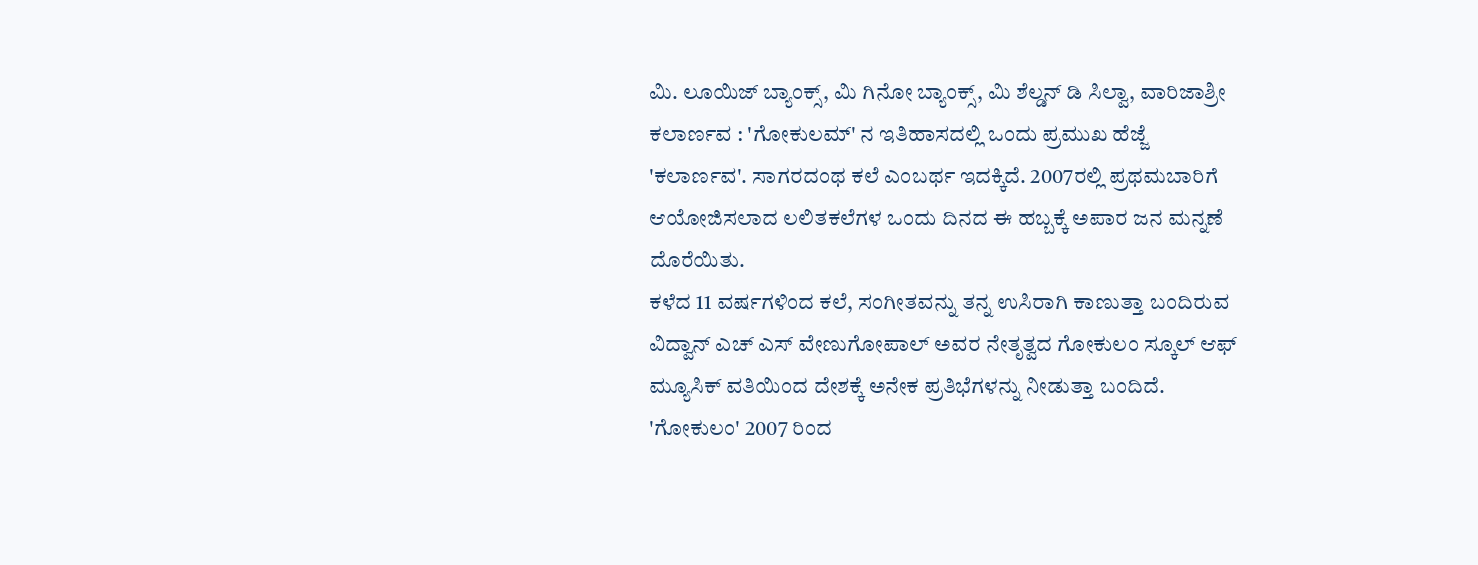ಮಿ. ಲೂಯಿಜ್ ಬ್ಯಾಂಕ್ಸ್, ಮಿ ಗಿನೋ ಬ್ಯಾಂಕ್ಸ್, ಮಿ ಶೆಲ್ಡನ್ ಡಿ ಸಿಲ್ವಾ, ವಾರಿಜಾಶ್ರೀ
ಕಲಾರ್ಣವ : 'ಗೋಕುಲಮ್' ನ ಇತಿಹಾಸದಲ್ಲಿ ಒಂದು ಪ್ರಮುಖ ಹೆಜ್ಜೆ 'ಕಲಾರ್ಣವ'. ಸಾಗರದಂಥ ಕಲೆ ಎಂಬರ್ಥ ಇದಕ್ಕಿದೆ. 2007ರಲ್ಲಿ ಪ್ರಥಮಬಾರಿಗೆ ಆಯೋಜಿಸಲಾದ ಲಲಿತಕಲೆಗಳ ಒಂದು ದಿನದ ಈ ಹಬ್ಬಕ್ಕೆ ಅಪಾರ ಜನ ಮನ್ನಣೆ ದೊರೆಯಿತು.
ಕಳೆದ 11 ವರ್ಷಗಳಿಂದ ಕಲೆ, ಸಂಗೀತವನ್ನು ತನ್ನ ಉಸಿರಾಗಿ ಕಾಣುತ್ತಾ ಬಂದಿರುವ ವಿದ್ವಾನ್ ಎಚ್ ಎಸ್ ವೇಣುಗೋಪಾಲ್ ಅವರ ನೇತೃತ್ವದ ಗೋಕುಲಂ ಸ್ಕೂಲ್ ಆಫ್ ಮ್ಯೂಸಿಕ್ ವತಿಯಿಂದ ದೇಶಕ್ಕೆ ಅನೇಕ ಪ್ರತಿಭೆಗಳನ್ನು ನೀಡುತ್ತಾ ಬಂದಿದೆ.
'ಗೋಕುಲಂ' 2007 ರಿಂದ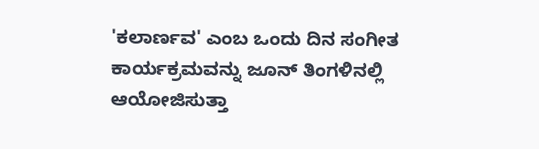'ಕಲಾರ್ಣವ' ಎಂಬ ಒಂದು ದಿನ ಸಂಗೀತ ಕಾರ್ಯಕ್ರಮವನ್ನು ಜೂನ್ ತಿಂಗಳಿನಲ್ಲಿ ಆಯೋಜಿಸುತ್ತಾ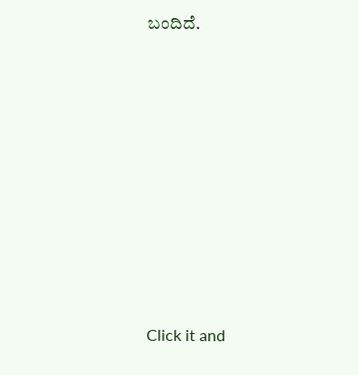ಬಂದಿದೆ.












Click it and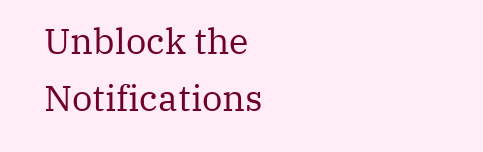Unblock the Notifications